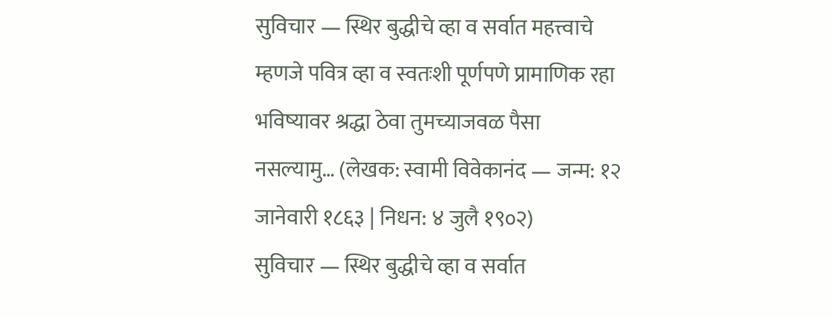सुविचार — स्थिर बुद्धीचे व्हा व सर्वात महत्त्वाचे म्हणजे पवित्र व्हा व स्वतःशी पूर्णपणे प्रामाणिक रहा भविष्यावर श्रद्धा ठेवा तुमच्याजवळ पैसा नसल्यामु… (लेखक: स्वामी विवेकानंद — जन्म: १२ जानेवारी १८६३ | निधन: ४ जुलै १९०२)
सुविचार — स्थिर बुद्धीचे व्हा व सर्वात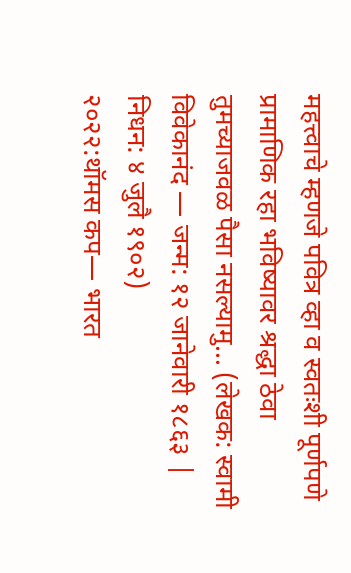महत्त्वाचे म्हणजे पवित्र व्हा व स्वतःशी पूर्णपणे प्रामाणिक रहा भविष्यावर श्रद्धा ठेवा तुमच्याजवळ पैसा नसल्यामु… (लेखक: स्वामी विवेकानंद — जन्म: १२ जानेवारी १८६३ | निधन: ४ जुलै १९०२)
२०२२:थॉमस कप— भारत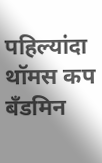पहिल्यांदा थॉमस कप बँडमिन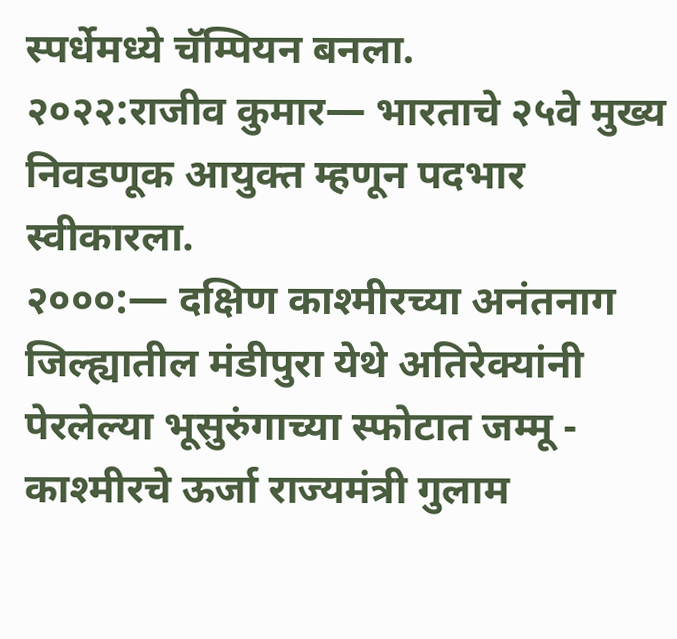स्पर्धेमध्ये चॅम्पियन बनला.
२०२२:राजीव कुमार— भारताचे २५वे मुख्य निवडणूक आयुक्त म्हणून पदभार स्वीकारला.
२०००:— दक्षिण काश्मीरच्या अनंतनाग जिल्ह्यातील मंडीपुरा येथे अतिरेक्यांनी पेरलेल्या भूसुरुंगाच्या स्फोटात जम्मू - काश्मीरचे ऊर्जा राज्यमंत्री गुलाम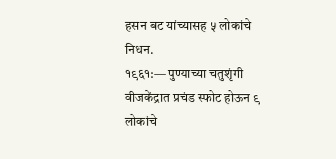हसन बट यांच्यासह ५ लोकांचे निधन.
१९६१:— पुण्याच्या चतुशृंगी वीजकेंद्रात प्रचंड स्फोट होऊन ९ लोकांचे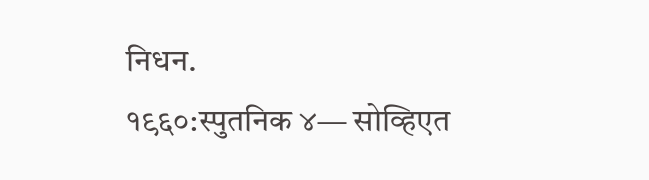निधन.
१९६०:स्पुतनिक ४— सोव्हिएत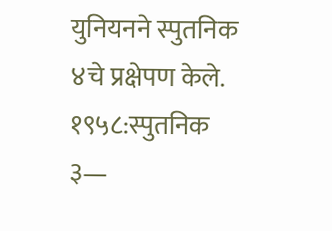युनियनने स्पुतनिक ४चे प्रक्षेपण केले.
१९५८:स्पुतनिक ३—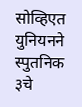सोव्हिएत युनियनने स्पुतनिक ३चे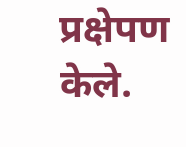प्रक्षेपण केले.